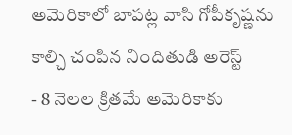అమెరికాలో బాపట్ల వాసి గోపీకృష్ణను కాల్చి చంపిన నిందితుడి అరెస్ట్
- 8 నెలల క్రితమే అమెరికాకు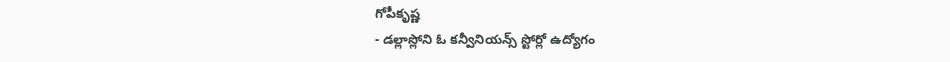గోపీకృష్ణ
- డల్లాస్లోని ఓ కన్వీనియన్స్ స్టోర్లో ఉద్యోగం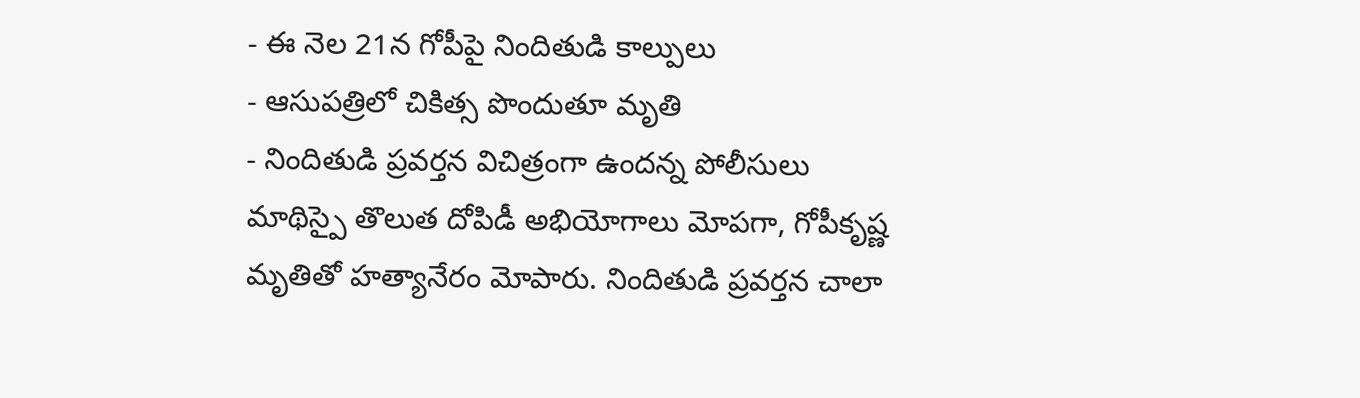- ఈ నెల 21న గోపీపై నిందితుడి కాల్పులు
- ఆసుపత్రిలో చికిత్స పొందుతూ మృతి
- నిందితుడి ప్రవర్తన విచిత్రంగా ఉందన్న పోలీసులు
మాథిస్పై తొలుత దోపిడీ అభియోగాలు మోపగా, గోపీకృష్ణ మృతితో హత్యానేరం మోపారు. నిందితుడి ప్రవర్తన చాలా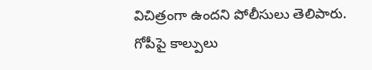విచిత్రంగా ఉందని పోలీసులు తెలిపారు. గోపీపై కాల్పులు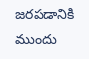జరపడానికి ముందు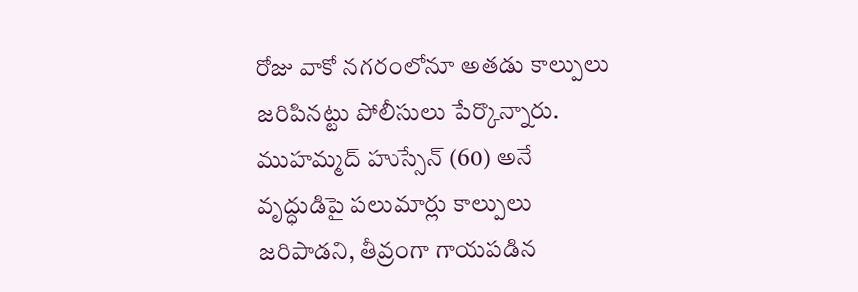రోజు వాకో నగరంలోనూ అతడు కాల్పులు జరిపినట్టు పోలీసులు పేర్కొన్నారు. ముహమ్మద్ హుస్సేన్ (60) అనే వృద్ధుడిపై పలుమార్లు కాల్పులు జరిపాడని, తీవ్రంగా గాయపడిన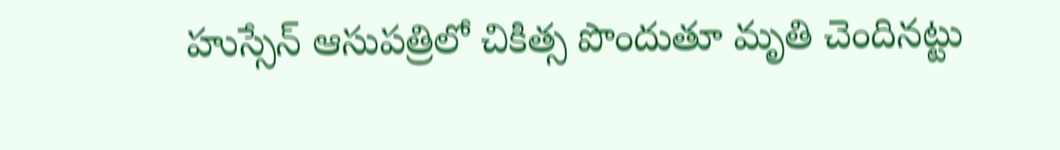హుస్సేన్ ఆసుపత్రిలో చికిత్స పొందుతూ మృతి చెందినట్టు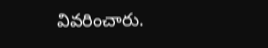వివరించారు.